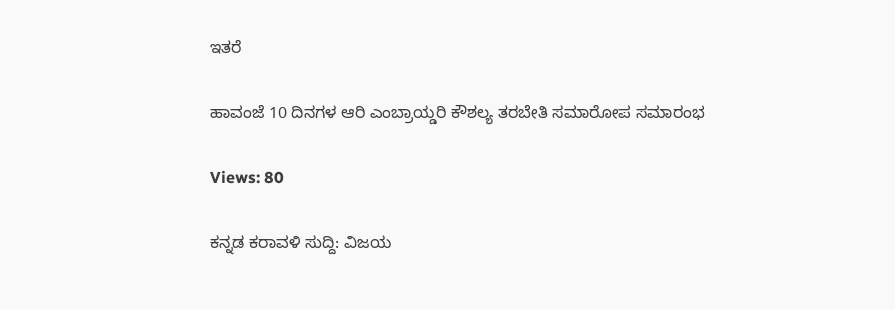ಇತರೆ

ಹಾವಂಜೆ 10 ದಿನಗಳ ಆರಿ ಎಂಬ್ರಾಯ್ಡರಿ ಕೌಶಲ್ಯ ತರಬೇತಿ ಸಮಾರೋಪ ಸಮಾರಂಭ

Views: 80

ಕನ್ನಡ ಕರಾವಳಿ ಸುದ್ದಿ: ವಿಜಯ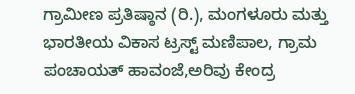ಗ್ರಾಮೀಣ ಪ್ರತಿಷ್ಠಾನ (ರಿ.), ಮಂಗಳೂರು ಮತ್ತು ಭಾರತೀಯ ವಿಕಾಸ ಟ್ರಸ್ಟ್ ಮಣಿಪಾಲ, ಗ್ರಾಮ ಪಂಚಾಯತ್ ಹಾವಂಜೆ,ಅರಿವು ಕೇಂದ್ರ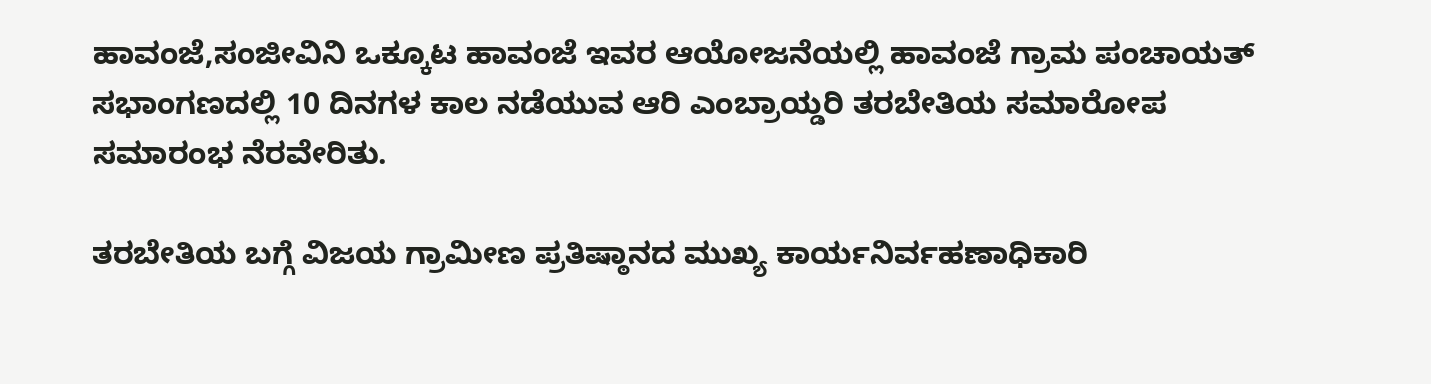ಹಾವಂಜೆ,ಸಂಜೀವಿನಿ ಒಕ್ಕೂಟ ಹಾವಂಜೆ ಇವರ ಆಯೋಜನೆಯಲ್ಲಿ ಹಾವಂಜೆ ಗ್ರಾಮ ಪಂಚಾಯತ್ ಸಭಾಂಗಣದಲ್ಲಿ 10 ದಿನಗಳ ಕಾಲ ನಡೆಯುವ ಆರಿ ಎಂಬ್ರಾಯ್ಡರಿ ತರಬೇತಿಯ ಸಮಾರೋಪ ಸಮಾರಂಭ ನೆರವೇರಿತು.

ತರಬೇತಿಯ ಬಗ್ಗೆ ವಿಜಯ ಗ್ರಾಮೀಣ ಪ್ರತಿಷ್ಠಾನದ ಮುಖ್ಯ ಕಾರ್ಯನಿರ್ವಹಣಾಧಿಕಾರಿ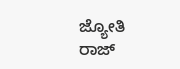ಜ್ಯೋತಿ ರಾಜ್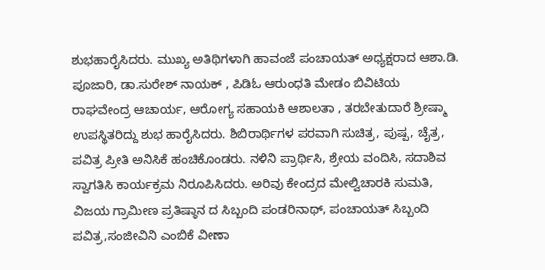ಶುಭಹಾರೈಸಿದರು. ಮುಖ್ಯ ಅತಿಥಿಗಳಾಗಿ ಹಾವಂಜೆ ಪಂಚಾಯತ್ ಅಧ್ಯಕ್ಷರಾದ ಆಶಾ.ಡಿ. ಪೂಜಾರಿ, ಡಾ.ಸುರೇಶ್ ನಾಯಕ್ , ಪಿಡಿಓ ಆರುಂಧತಿ ಮೇಡಂ ಬಿವಿಟಿಯ ರಾಘವೇಂದ್ರ ಆಚಾರ್ಯ, ಆರೋಗ್ಯ ಸಹಾಯಕಿ ಆಶಾಲತಾ , ತರಬೇತುದಾರೆ ಶ್ರೀಷ್ಮಾ ಉಪಸ್ಥಿತರಿದ್ದು ಶುಭ ಹಾರೈಸಿದರು. ಶಿಬಿರಾರ್ಥಿಗಳ ಪರವಾಗಿ ಸುಚಿತ್ರ, ಪುಷ್ಪ, ಚೈತ್ರ, ಪವಿತ್ರ ಪ್ರೀತಿ ಅನಿಸಿಕೆ ಹಂಚಿಕೊಂಡರು. ನಳಿನಿ ಪ್ರಾರ್ಥಿಸಿ, ಶ್ರೇಯ ವಂದಿಸಿ, ಸದಾಶಿವ ಸ್ವಾಗತಿಸಿ ಕಾರ್ಯಕ್ರಮ ನಿರೂಪಿಸಿದರು. ಅರಿವು ಕೇಂದ್ರದ ಮೇಲ್ವಿಚಾರಕಿ ಸುಮತಿ, ವಿಜಯ ಗ್ರಾಮೀಣ ಪ್ರತಿಷ್ಠಾನ ದ ಸಿಬ್ಬಂದಿ ಪಂಡರಿನಾಥ್, ಪಂಚಾಯತ್ ಸಿಬ್ಬಂದಿ ಪವಿತ್ರ,ಸಂಜೀವಿನಿ ಎಂಬಿಕೆ ವೀಣಾ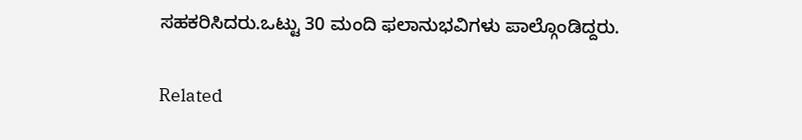ಸಹಕರಿಸಿದರು.ಒಟ್ಟು 30 ಮಂದಿ ಫಲಾನುಭವಿಗಳು ಪಾಲ್ಗೊಂಡಿದ್ದರು.

Related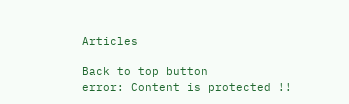Articles

Back to top button
error: Content is protected !!